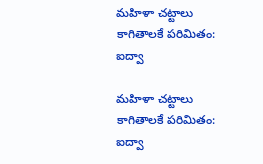మహిళా చట్టాలు కాగితాలకే పరిమితం: ఐద్వా

మహిళా చట్టాలు కాగితాలకే పరిమితం: ఐద్వా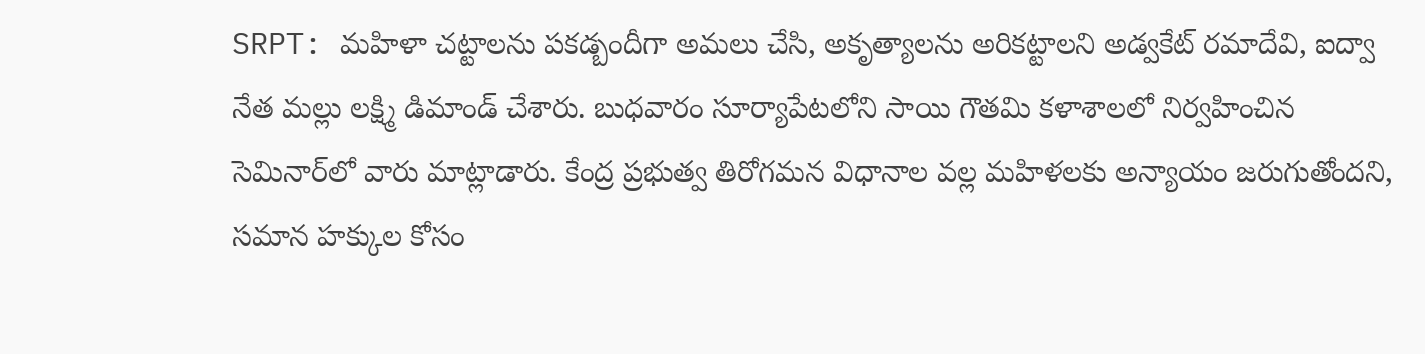SRPT: మహిళా చట్టాలను పకడ్బందీగా అమలు చేసి, అకృత్యాలను అరికట్టాలని అడ్వకేట్ రమాదేవి, ఐద్వా నేత మల్లు లక్ష్మి డిమాండ్ చేశారు. బుధవారం సూర్యాపేటలోని సాయి గౌతమి కళాశాలలో నిర్వహించిన సెమినార్‌లో వారు మాట్లాడారు. కేంద్ర ప్రభుత్వ తిరోగమన విధానాల వల్ల మహిళలకు అన్యాయం జరుగుతోందని, సమాన హక్కుల కోసం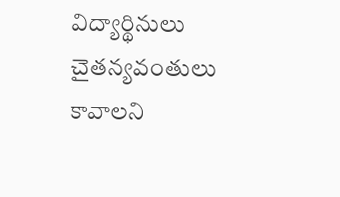విద్యార్థినులు చైతన్యవంతులు కావాలని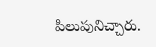పిలుపునిచ్చారు.